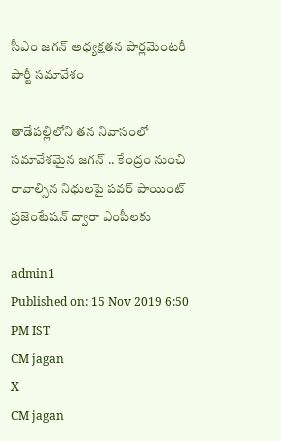సీఎం జగన్ అధ్యక్షతన పార్లమెంటరీ పార్టీ సమావేశం

తాడేపల్లిలోని తన నివాసంలో సమావేశమైన జగన్‌ .. కేంద్రం నుంచి రావాల్సిన నిధులపై పవర్‌ పాయింట్‌ ప్రజెంటేషన్‌ ద్వారా ఎంపీలకు

admin1
Published on: 15 Nov 2019 6:50 PM IST
CM jagan
X
CM jagan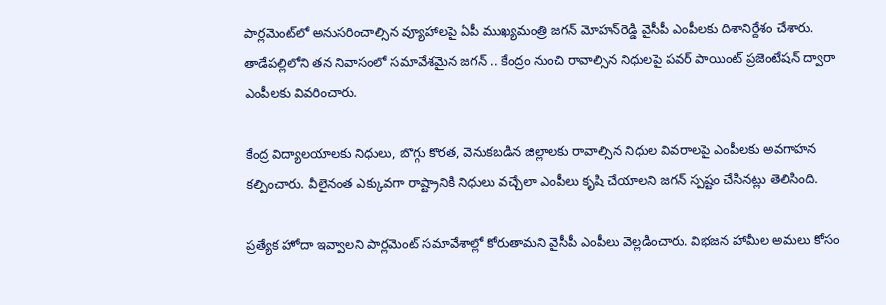పార్లమెంట్‌లో అనుసరించాల్సిన వ్యూహాలపై ఏపీ ముఖ్యమంత్రి జగన్‌ మోహన్‌రెడ్డి వైసీపీ ఎంపీలకు దిశానిర్దేశం చేశారు. తాడేపల్లిలోని తన నివాసంలో సమావేశమైన జగన్‌ .. కేంద్రం నుంచి రావాల్సిన నిధులపై పవర్‌ పాయింట్‌ ప్రజెంటేషన్‌ ద్వారా ఎంపీలకు వివరించారు.

కేంద్ర విద్యాలయాలకు నిధులు, బొగ్గు కొరత, వెనుకబడిన జిల్లాలకు రావాల్సిన నిధుల వివరాలపై ఎంపీలకు అవగాహన కల్పించారు. వీలైనంత ఎక్కువగా రాష్ట్రానికి నిధులు వచ్చేలా ఎంపీలు కృషి చేయాలని జగన్‌ స్పష్టం చేసినట్లు తెలిసింది.

ప్రత్యేక హోదా ఇవ్వాలని పార్లమెంట్ సమావేశాల్లో కోరుతామని వైసీపీ ఎంపీలు వెల్లడించారు. విభజన హామీల అమలు కోసం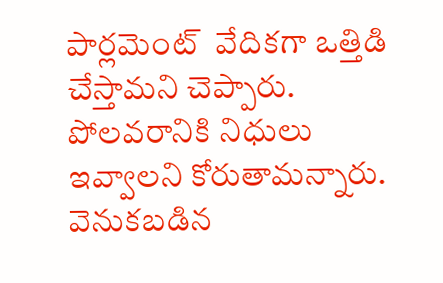పార్లమెంట్ ‌ వేదికగా ఒత్తిడి చేస్తామని చెప్పారు. పోలవరానికి నిధులు ఇవ్వాలని కోరుతామన్నారు. వెనుకబడిన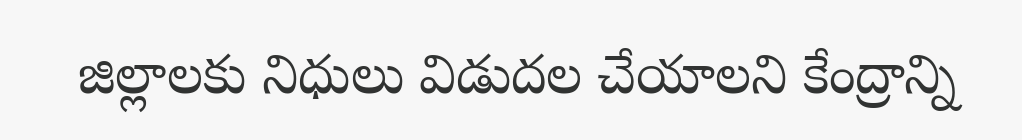జిల్లాలకు నిధులు విడుదల చేయాలని కేంద్రాన్ని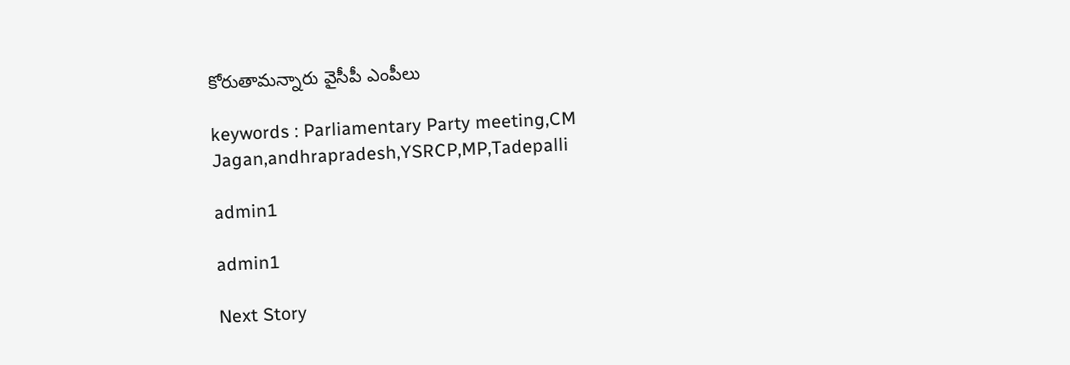కోరుతామన్నారు వైసీపీ ఎంపీలు

keywords : Parliamentary Party meeting,CM Jagan,andhrapradesh,YSRCP,MP,Tadepalli

admin1

admin1

Next Story